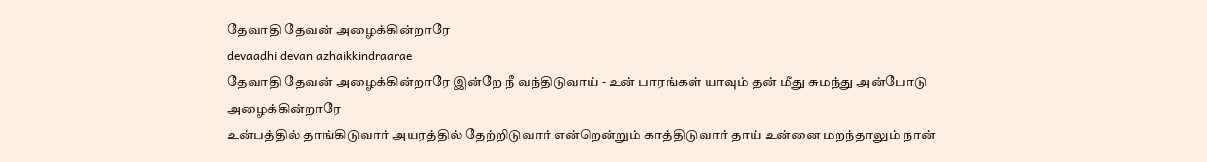தேவாதி தேவன் அழைக்கின்றாரே
devaadhi devan azhaikkindraarae
தேவாதி தேவன் அழைக்கின்றாரே இன்றே நீ வந்திடுவாய் - உன் பாரங்கள் யாவும் தன் மீது சுமந்து அன்போடு அழைக்கின்றாரே
உன்பத்தில் தாங்கிடுவார் அயரத்தில் தேற்றிடுவார் என்றென்றும் காத்திடுவார் தாய் உன்னை மறந்தாலும் நான்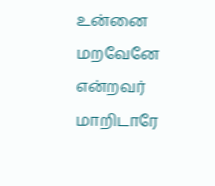உன்னை மறவேனே என்றவர் மாறிடாரே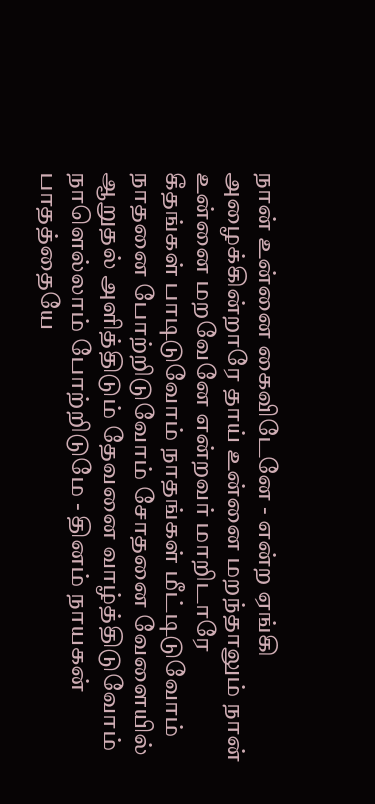நான் உன்னை கைவிடேனே - என்ற ஏங்கி அழைக்கின்றாரே தாய் உன்னை மறந்தாலும் நான் உன்னை மறவேனே என்றவர் மாறிடாரே
கீதங்கள் பாடிடுவோம் நாதங்கள் மீட்டிடுவோம் நாதனை போற்றிடுவோம் சோதனை வேளையில் ஆறுதல் அளித்திடும் தேவனை வாழ்த்திடுவோம் நாளெல்லாம் போற்றிடுமே - தினம் நாயகன் பாதத்தையே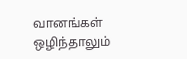வானங்கள் ஒழிந்தாலும்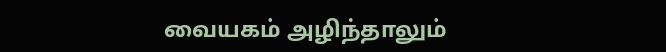வையகம் அழிந்தாலும்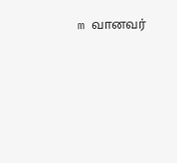m வானவர்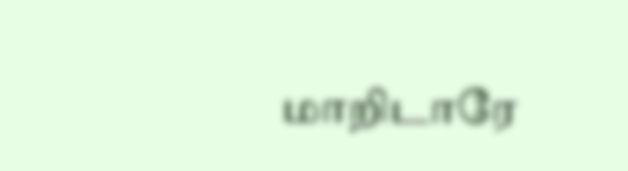மாறிடாரே